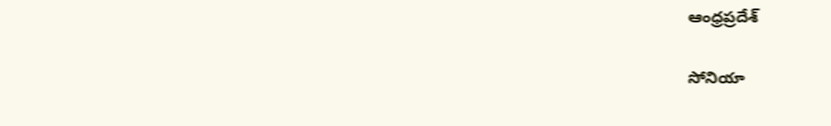ఆంధ్రప్రదేశ్

సోనియా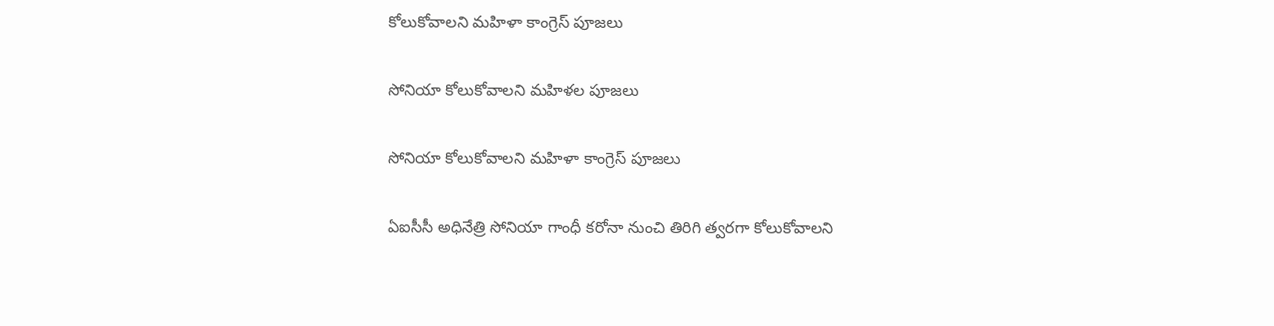కోలుకోవాలని మహిళా కాంగ్రెస్ పూజలు

సోనియా కోలుకోవాలని మహిళల పూజలు

సోనియా కోలుకోవాలని మహిళా కాంగ్రెస్ పూజలు

ఏఐసీసీ అధినేత్రి సోనియా గాంధీ కరోనా నుంచి తిరిగి త్వరగా కోలుకోవాలని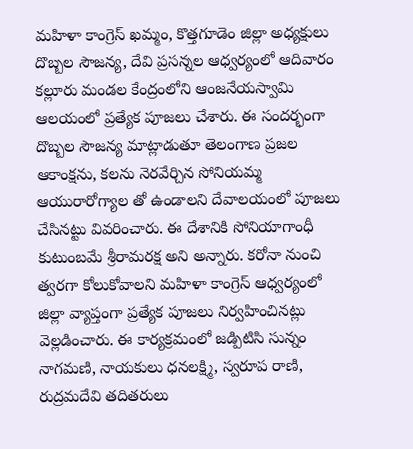మహిళా కాంగ్రెస్ ఖమ్మం, కొత్తగూడెం జిల్లా అధ్యక్షులు దొబ్బల సౌజన్య, దేవి ప్రసన్నల ఆధ్వర్యంలో ఆదివారం కల్లూరు మండల కేంద్రంలోని ఆంజనేయస్వామి ఆలయంలో ప్రత్యేక పూజలు చేశారు. ఈ సందర్భంగా దొబ్బల సౌజన్య మాట్లాడుతూ తెలంగాణ ప్రజల ఆకాంక్షను, కలను నెరవేర్చిన సోనియమ్మ ఆయురారోగ్యాల తో ఉండాలని దేవాలయంలో పూజలు చేసినట్టు వివరించారు. ఈ దేశానికి సోనియాగాంధీ కుటుంబమే శ్రీరామరక్ష అని అన్నారు. కరోనా నుంచి త్వరగా కోలుకోవాలని మహిళా కాంగ్రెస్ ఆధ్వర్యంలో జిల్లా వ్యాప్తంగా ప్రత్యేక పూజలు నిర్వహించినట్లు వెల్లడించారు. ఈ కార్యక్రమంలో జడ్పిటిసి సున్నం నాగమణి, నాయకులు ధనలక్ష్మి, స్వరూప రాణి, రుద్రమదేవి తదితరులు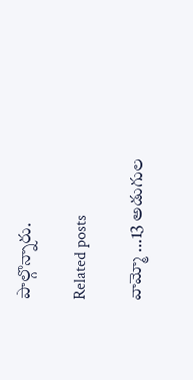పాల్గొన్నారు.

Related posts

వామ్మో …13 అడుగుల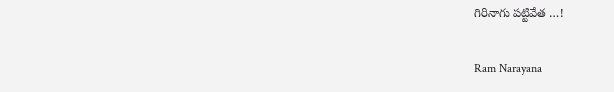గిరినాగు పట్టివేత …!

Ram Narayana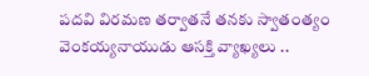పదవి విరమణ తర్వాతనే తనకు స్వాతంత్యం వెంకయ్యనాయుడు ఆసక్తి వ్యాఖ్యలు ..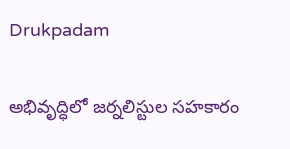Drukpadam

అభివృద్ధిలో జర్నలిస్టుల సహకారం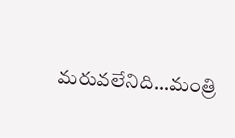మరువలేనిది…మంత్రి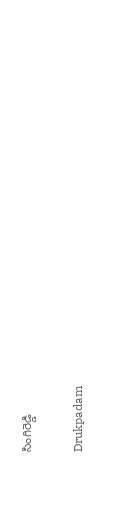సింగిరెడ్డి

Drukpadam